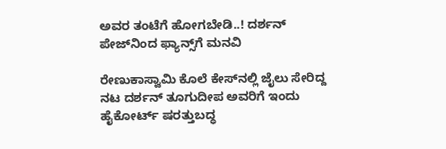ಅವರ ತಂಟೆಗೆ ಹೋಗಬೇಡಿ..! ದರ್ಶನ್‌ ಪೇಜ್‌ನಿಂದ ಫ್ಯಾನ್ಸ್‌ಗೆ ಮನವಿ

ರೇಣುಕಾಸ್ವಾಮಿ ಕೊಲೆ ಕೇಸ್‌ನಲ್ಲಿ ಜೈಲು ಸೇರಿದ್ದ ನಟ ದರ್ಶನ್‌ ತೂಗುದೀಪ ಅವರಿಗೆ ಇಂದು ಹೈಕೋರ್ಟ್‌ ಷರತ್ತುಬದ್ಧ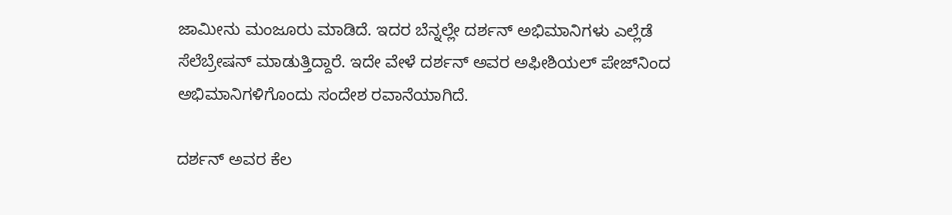ಜಾಮೀನು ಮಂಜೂರು ಮಾಡಿದೆ. ಇದರ ಬೆನ್ನಲ್ಲೇ ದರ್ಶನ್‌ ಅಭಿಮಾನಿಗಳು ಎಲ್ಲೆಡೆ ಸೆಲೆಬ್ರೇಷನ್‌ ಮಾಡುತ್ತಿದ್ದಾರೆ. ಇದೇ ವೇಳೆ ದರ್ಶನ್‌ ಅವರ ಅಫೀಶಿಯಲ್‌ ಪೇಜ್‌ನಿಂದ ಅಭಿಮಾನಿಗಳಿಗೊಂದು ಸಂದೇಶ ರವಾನೆಯಾಗಿದೆ.

ದರ್ಶನ್‌ ಅವರ ಕೆಲ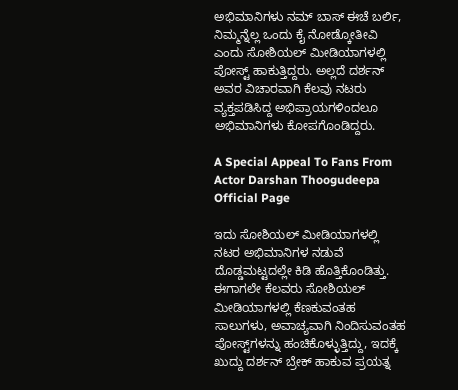ಅಭಿಮಾನಿಗಳು ನಮ್‌ ಬಾಸ್‌ ಈಚೆ ಬರ್ಲಿ, ನಿಮ್ಮನ್ನೆಲ್ಲ ಒಂದು ಕೈ ನೋಡ್ಕೋತೀವಿ ಎಂದು ಸೋಶಿಯಲ್‌ ಮೀಡಿಯಾಗಳಲ್ಲಿ ಪೋಸ್ಟ್‌ ಹಾಕುತ್ತಿದ್ದರು. ಅಲ್ಲದೆ ದರ್ಶನ್ ಅವರ ವಿಚಾರವಾಗಿ ಕೆಲವು ನಟರು ವ್ಯಕ್ತಪಡಿಸಿದ್ದ ಅಭಿಪ್ರಾಯಗಳಿಂದಲೂ ಅಭಿಮಾನಿಗಳು ಕೋಪಗೊಂಡಿದ್ದರು.

A Special Appeal To Fans From Actor Darshan Thoogudeepa Official Page

ಇದು ಸೋಶಿಯಲ್‌ ಮೀಡಿಯಾಗಳಲ್ಲಿ ನಟರ ಅಭಿಮಾನಿಗಳ ನಡುವೆ ದೊಡ್ಡಮಟ್ಟದಲ್ಲೇ ಕಿಡಿ ಹೊತ್ತಿಕೊಂಡಿತ್ತು. ಈಗಾಗಲೇ ಕೆಲವರು ಸೋಶಿಯಲ್‌ ಮೀಡಿಯಾಗಳಲ್ಲಿ ಕೆಣಕುವಂತಹ ಸಾಲುಗಳು, ಅವಾಚ್ಯವಾಗಿ ನಿಂದಿಸುವಂತಹ ಪೋಸ್ಟ್‌ಗಳನ್ನು ಹಂಚಿಕೊಳ್ಳುತ್ತಿದ್ದು, ಇದಕ್ಕೆ ಖುದ್ದು ದರ್ಶನ್‌ ಬ್ರೇಕ್‌ ಹಾಕುವ ಪ್ರಯತ್ನ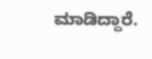ಮಾಡಿದ್ದಾರೆ.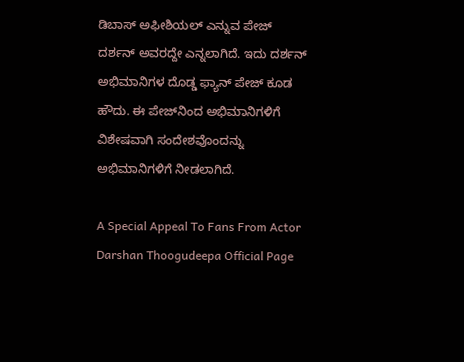ಡಿಬಾಸ್‌ ಅಫೀಶಿಯಲ್‌ ಎನ್ನುವ ಪೇಜ್‌ ದರ್ಶನ್‌ ಅವರದ್ದೇ ಎನ್ನಲಾಗಿದೆ. ಇದು ದರ್ಶನ್‌ ಅಭಿಮಾನಿಗಳ ದೊಡ್ಡ ಫ್ಯಾನ್‌ ಪೇಜ್‌ ಕೂಡ ಹೌದು. ಈ ಪೇಜ್‌ನಿಂದ ಅಭಿಮಾನಿಗಳಿಗೆ ವಿಶೇಷವಾಗಿ ಸಂದೇಶವೊಂದನ್ನು ಅಭಿಮಾನಿಗಳಿಗೆ ನೀಡಲಾಗಿದೆ.

A Special Appeal To Fans From Actor Darshan Thoogudeepa Official Page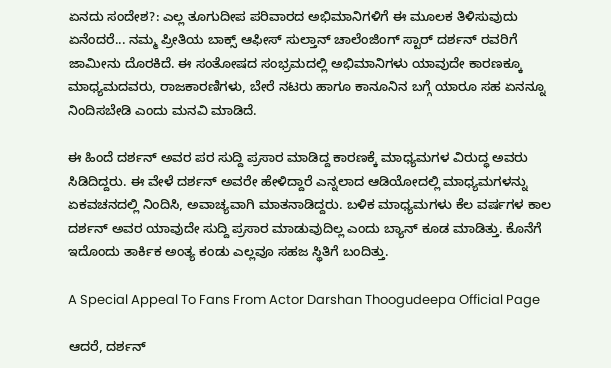ಏನದು ಸಂದೇಶ?: ಎಲ್ಲ ತೂಗುದೀಪ ಪರಿವಾರದ ಅಭಿಮಾನಿಗಳಿಗೆ ಈ ಮೂಲಕ ತಿಳಿಸುವುದು ಏನೆಂದರೆ... ನಮ್ಮ ಪ್ರೀತಿಯ ಬಾಕ್ಸ್ ಆಫೀಸ್ ಸುಲ್ತಾನ್ ಚಾಲೆಂಜಿಂಗ್ ಸ್ಟಾರ್ ದರ್ಶನ್ ರವರಿಗೆ ಜಾಮೀನು ದೊರಕಿದೆ. ಈ ಸಂತೋಷದ ಸಂಭ್ರಮದಲ್ಲಿ ಅಭಿಮಾನಿಗಳು ಯಾವುದೇ ಕಾರಣಕ್ಕೂ ಮಾಧ್ಯಮದವರು, ರಾಜಕಾರಣಿಗಳು, ಬೇರೆ ನಟರು ಹಾಗೂ ಕಾನೂನಿನ ಬಗ್ಗೆ ಯಾರೂ ಸಹ ಏನನ್ನೂ ನಿಂದಿಸಬೇಡಿ ಎಂದು ಮನವಿ ಮಾಡಿದೆ.

ಈ ಹಿಂದೆ ದರ್ಶನ್‌ ಅವರ ಪರ ಸುದ್ದಿ ಪ್ರಸಾರ ಮಾಡಿದ್ದ ಕಾರಣಕ್ಕೆ ಮಾಧ್ಯಮಗಳ ವಿರುದ್ಧ ಅವರು ಸಿಡಿದಿದ್ದರು. ಈ ವೇಳೆ ದರ್ಶನ್‌ ಅವರೇ ಹೇಳಿದ್ದಾರೆ ಎನ್ನಲಾದ ಆಡಿಯೋದಲ್ಲಿ ಮಾಧ್ಯಮಗಳನ್ನು ಏಕವಚನದಲ್ಲಿ ನಿಂದಿಸಿ, ಅವಾಚ್ಯವಾಗಿ ಮಾತನಾಡಿದ್ದರು. ಬಳಿಕ ಮಾಧ್ಯಮಗಳು ಕೆಲ ವರ್ಷಗಳ ಕಾಲ ದರ್ಶನ್‌ ಅವರ ಯಾವುದೇ ಸುದ್ದಿ ಪ್ರಸಾರ ಮಾಡುವುದಿಲ್ಲ ಎಂದು ಬ್ಯಾನ್‌ ಕೂಡ ಮಾಡಿತ್ತು. ಕೊನೆಗೆ ಇದೊಂದು ತಾರ್ಕಿಕ ಅಂತ್ಯ ಕಂಡು ಎಲ್ಲವೂ ಸಹಜ ಸ್ಥಿತಿಗೆ ಬಂದಿತ್ತು.

A Special Appeal To Fans From Actor Darshan Thoogudeepa Official Page

ಆದರೆ, ದರ್ಶನ್‌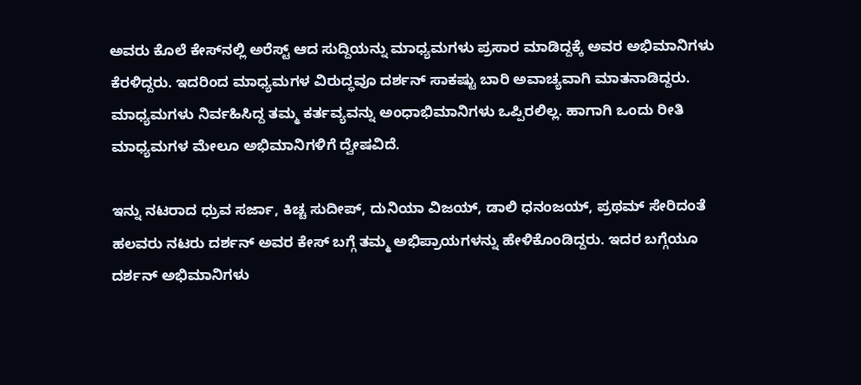ಅವರು ಕೊಲೆ ಕೇಸ್‌ನಲ್ಲಿ ಅರೆಸ್ಟ್‌ ಆದ ಸುದ್ದಿಯನ್ನು ಮಾಧ್ಯಮಗಳು ಪ್ರಸಾರ ಮಾಡಿದ್ದಕ್ಕೆ ಅವರ ಅಭಿಮಾನಿಗಳು ಕೆರಳಿದ್ದರು. ಇದರಿಂದ ಮಾಧ್ಯಮಗಳ ವಿರುದ್ಧವೂ ದರ್ಶನ್‌ ಸಾಕಷ್ಟು ಬಾರಿ ಅವಾಚ್ಯವಾಗಿ ಮಾತನಾಡಿದ್ದರು. ಮಾಧ್ಯಮಗಳು ನಿರ್ವಹಿಸಿದ್ದ ತಮ್ಮ ಕರ್ತವ್ಯವನ್ನು ಅಂಧಾಭಿಮಾನಿಗಳು ಒಪ್ಪಿರಲಿಲ್ಲ. ಹಾಗಾಗಿ ಒಂದು ರೀತಿ ಮಾಧ್ಯಮಗಳ ಮೇಲೂ ಅಭಿಮಾನಿಗಳಿಗೆ ದ್ವೇಷವಿದೆ.

ಇನ್ನು ನಟರಾದ ಧ್ರುವ ಸರ್ಜಾ, ಕಿಚ್ಚ ಸುದೀಪ್‌, ದುನಿಯಾ ವಿಜಯ್‌, ಡಾಲಿ ಧನಂಜಯ್‌, ಪ್ರಥಮ್‌ ಸೇರಿದಂತೆ ಹಲವರು ನಟರು ದರ್ಶನ್‌ ಅವರ ಕೇಸ್‌ ಬಗ್ಗೆ ತಮ್ಮ ಅಭಿಪ್ರಾಯಗಳನ್ನು ಹೇಳಿಕೊಂಡಿದ್ದರು. ಇದರ ಬಗ್ಗೆಯೂ ದರ್ಶನ್‌ ಅಭಿಮಾನಿಗಳು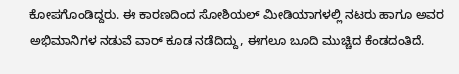ಕೋಪಗೊಂಡಿದ್ದರು. ಈ ಕಾರಣದಿಂದ ಸೋಶಿಯಲ್‌ ಮೀಡಿಯಾಗಳಲ್ಲಿ ನಟರು ಹಾಗೂ ಅವರ ಅಭಿಮಾನಿಗಳ ನಡುವೆ ವಾರ್‌ ಕೂಡ ನಡೆದಿದ್ದು, ಈಗಲೂ ಬೂದಿ ಮುಚ್ಚಿದ ಕೆಂಡದಂತಿದೆ.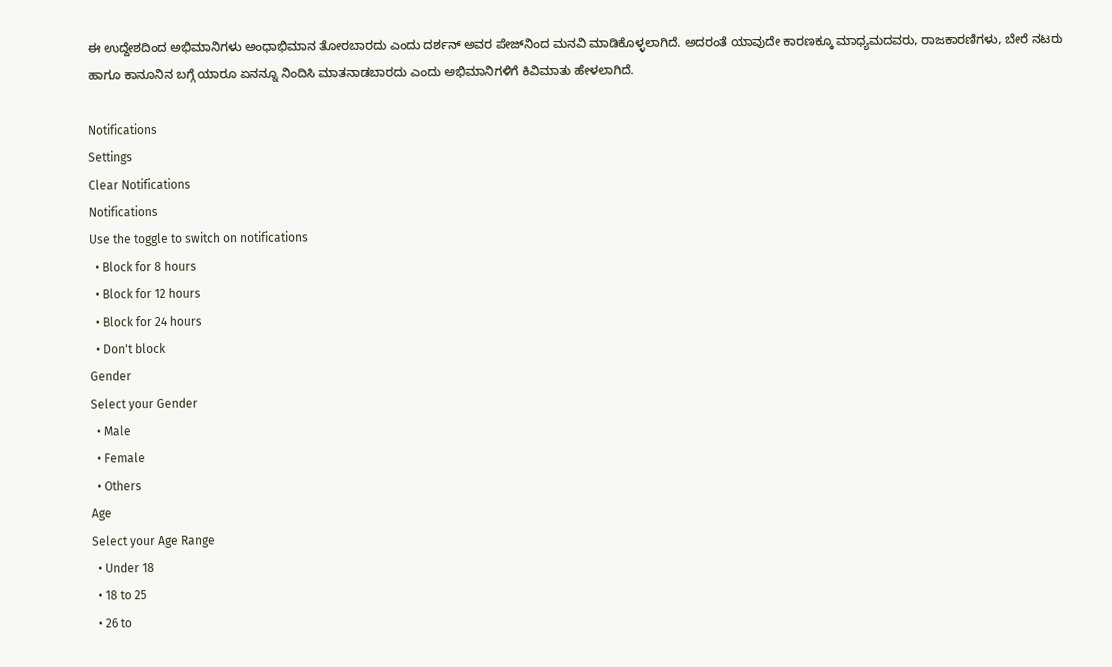ಈ ಉದ್ದೇಶದಿಂದ ಅಭಿಮಾನಿಗಳು ಅಂಧಾಭಿಮಾನ ತೋರಬಾರದು ಎಂದು ದರ್ಶನ್‌ ಅವರ ಪೇಜ್‌ನಿಂದ ಮನವಿ ಮಾಡಿಕೊಳ್ಳಲಾಗಿದೆ. ಅದರಂತೆ ಯಾವುದೇ ಕಾರಣಕ್ಕೂ ಮಾಧ್ಯಮದವರು, ರಾಜಕಾರಣಿಗಳು, ಬೇರೆ ನಟರು ಹಾಗೂ ಕಾನೂನಿನ ಬಗ್ಗೆ ಯಾರೂ ಏನನ್ನೂ ನಿಂದಿಸಿ ಮಾತನಾಡಬಾರದು ಎಂದು ಅಭಿಮಾನಿಗಳಿಗೆ ಕಿವಿಮಾತು ಹೇಳಲಾಗಿದೆ.

Notifications
Settings
Clear Notifications
Notifications
Use the toggle to switch on notifications
  • Block for 8 hours
  • Block for 12 hours
  • Block for 24 hours
  • Don't block
Gender
Select your Gender
  • Male
  • Female
  • Others
Age
Select your Age Range
  • Under 18
  • 18 to 25
  • 26 to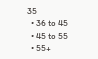35
  • 36 to 45
  • 45 to 55
  • 55+